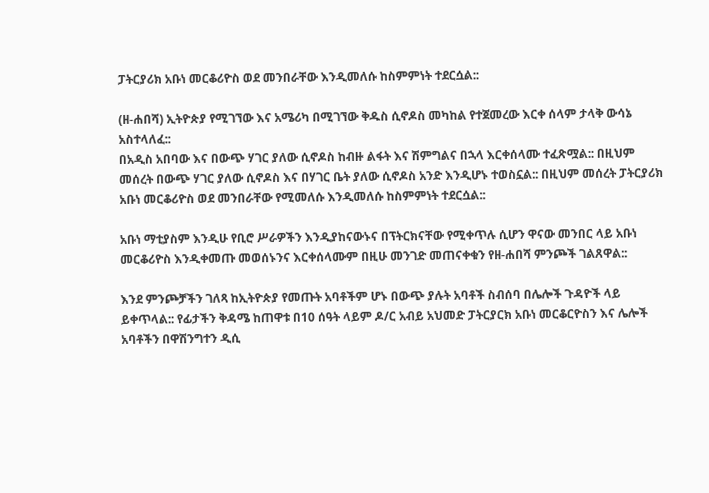ፓትርያሪክ አቡነ መርቆሪዮስ ወደ መንበራቸው እንዲመለሱ ከስምምነት ተደርሷል::

(ዘ-ሐበሻ) ኢትዮጵያ የሚገኘው እና አሜሪካ በሚገኘው ቅዱስ ሲኖዶስ መካከል የተጀመረው እርቀ ሰላም ታላቅ ውሳኔ አስተላለፈ::
በአዲስ አበባው እና በውጭ ሃገር ያለው ሲኖዶስ ከብዙ ልፋት እና ሽምግልና በኋላ እርቀሰላሙ ተፈጽሟል:: በዚህም መሰረት በውጭ ሃገር ያለው ሲኖዶስ እና በሃገር ቤት ያለው ሲኖዶስ አንድ እንዲሆኑ ተወስኗል:: በዚህም መሰረት ፓትርያሪክ አቡነ መርቆሪዮስ ወደ መንበራቸው የሚመለሱ እንዲመለሱ ከስምምነት ተደርሷል::

አቡነ ማቲያስም እንዲሁ የቢሮ ሥራዎችን እንዲያከናውኑና በፕትርክናቸው የሚቀጥሉ ሲሆን ዋናው መንበር ላይ አቡነ መርቆሪዮስ እንዲቀመጡ መወሰኑንና እርቀሰላሙም በዚሁ መንገድ መጠናቀቁን የዘ-ሐበሻ ምንጮች ገልጸዋል::

እንደ ምንጮቻችን ገለጻ ከኢትዮጵያ የመጡት አባቶችም ሆኑ በውጭ ያሉት አባቶች ስብሰባ በሌሎች ጉዳዮች ላይ ይቀጥላል:: የፊታችን ቅዳሜ ከጠዋቱ በ10 ሰዓት ላይም ዶ/ር አብይ አህመድ ፓትርያርክ አቡነ መርቆርዮስን እና ሌሎች አባቶችን በዋሽንግተን ዲሲ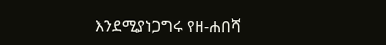እንደሚያነጋግሩ የዘ-ሐበሻ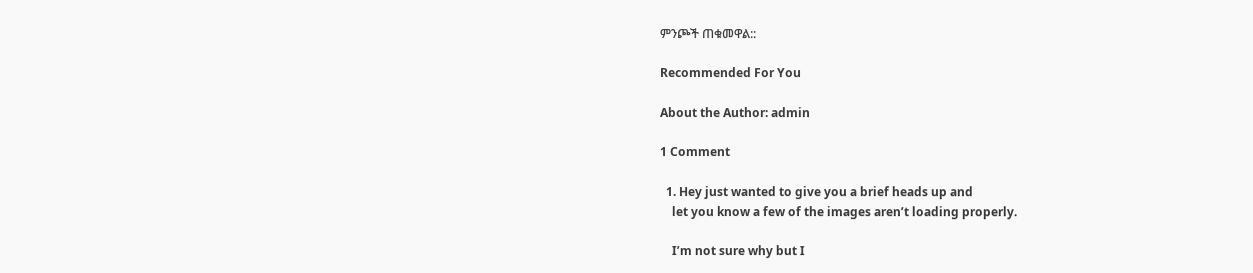ምንጮች ጠቁመዋል::

Recommended For You

About the Author: admin

1 Comment

  1. Hey just wanted to give you a brief heads up and
    let you know a few of the images aren’t loading properly.

    I’m not sure why but I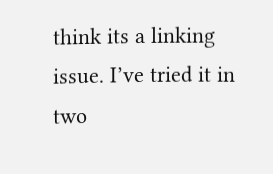think its a linking issue. I’ve tried it in two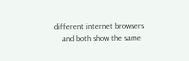different internet browsers
    and both show the same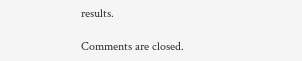results.

Comments are closed.